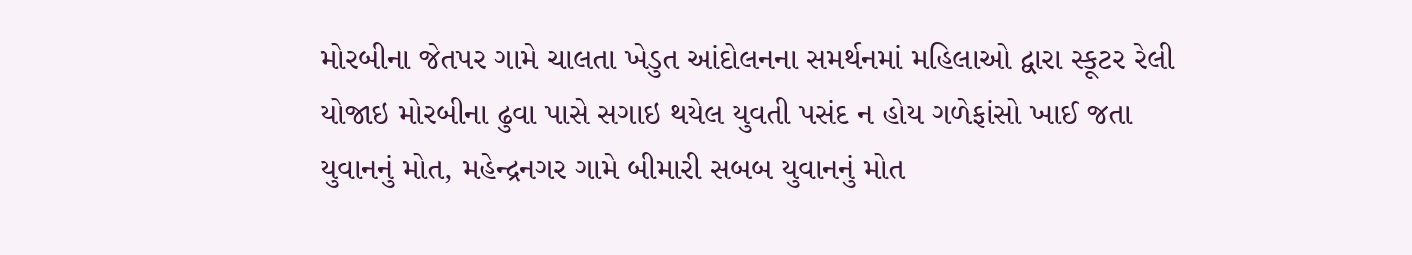મોરબીના જેતપર ગામે ચાલતા ખેડુત આંદોલનના સમર્થનમાં મહિલાઓ દ્વારા સ્કૂટર રેલી યોજાઇ મોરબીના ઢુવા પાસે સગાઇ થયેલ યુવતી પસંદ ન હોય ગળેફાંસો ખાઈ જતા યુવાનનું મોત, મહેન્દ્રનગર ગામે બીમારી સબબ યુવાનનું મોત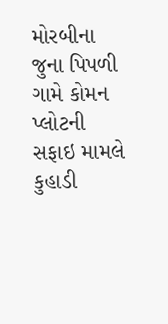મોરબીના જુના પિપળી ગામે કોમન પ્લોટની સફાઇ મામલે કુહાડી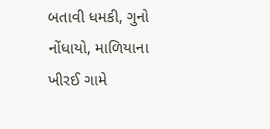બતાવી ધમકી, ગુનો નોંધાયો, માળિયાના ખીરઈ ગામે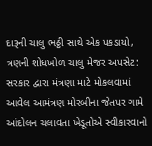દારૂની ચાલુ ભઠ્ઠી સાથે એક પકડાયો, ત્રણની શોધખોળ ચાલુ મેજર અપસેટ: સરકાર દ્વારા મંત્રણા માટે મોકલવામાં આવેલ આમંત્રણ મોરબીના જેતપર ગામે આંદોલન ચલાવતા ખેડૂતોએ સ્વીકારવાનો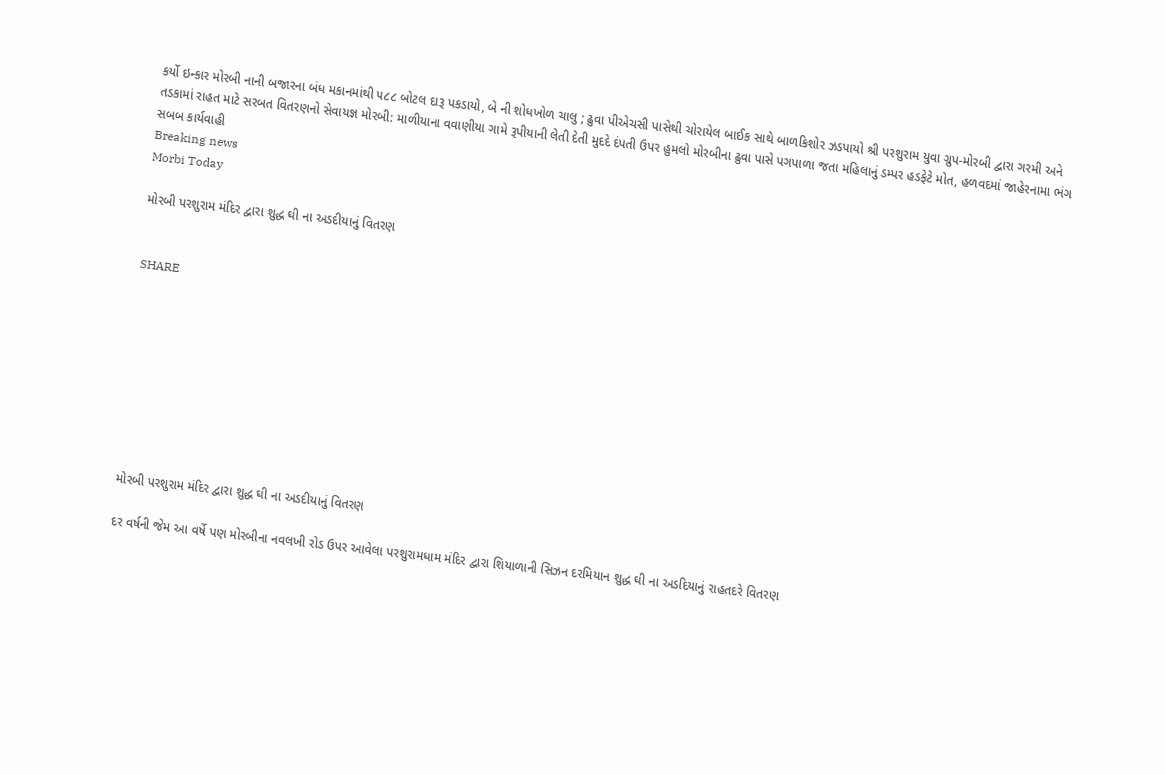કર્યો ઇન્કાર મોરબી નાની બજારના બંધ મકાનમાંથી ૫૮૮ બોટલ દારૂ પકડાયો, બે ની શોધખોળ ચાલુ ; ઢુવા પીએચસી પાસેથી ચોરાયેલ બાઈક સાથે બાળકિશોર ઝડપાયો શ્રી પરશુરામ યુવા ગ્રુપ-મોરબી દ્વારા ગરમી અને તડકામાં રાહત માટે સરબત વિતરણનો સેવાયજ્ઞ મોરબી: માળીયાના વવાણીયા ગામે રૂપીયાની લેતી દેતી મુદદે દંપતી ઉપર હુમલો મોરબીના ઢુવા પાસે પગપાળા જતા મહિલાનું ડમ્પર હડફેટે મોત, હળવદમાં જાહેરનામા ભંગ સબબ કાર્યવાહી
Breaking news
Morbi Today

મોરબી પરશુરામ મંદિર દ્વારા શુદ્ધ ઘી ના અડદીયાનું વિતરણ


SHARE









મોરબી પરશુરામ મંદિર દ્વારા શુદ્ધ ઘી ના અડદીયાનું વિતરણ

દર વર્ષની જેમ આ વર્ષે પણ મોરબીના નવલખી રોડ ઉપર આવેલા પરશુરામધામ મંદિર દ્વારા શિયાળાની સિઝન દરમિયાન શુદ્ધ ઘી ના અડદિયાનું રાહતદરે વિતરણ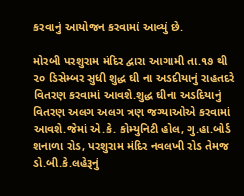કરવાનું આયોજન કરવામાં આવ્યું છે.

મોરબી પરશુરામ મંદિર દ્વારા આગામી તા.૧૭ થી ૨૦ ડિસેમ્બર સુધી શુદ્ધ ઘી ના અડદીયાનું રાહતદરે વિતરણ કરવામાં આવશે.શુદ્ધ ઘીના અડદિયાનું વિતરણ અલગ અલગ ત્રણ જગ્યાઓએ કરવામાં આવશે.જેમાં એ.કે. કોમ્યુનિટી હોલ, ગુ.હા.બોર્ડ શનાળા રોડ, પરશુરામ મંદિર નવલખી રોડ તેમજ ડો.બી.કે.લહેરૂનું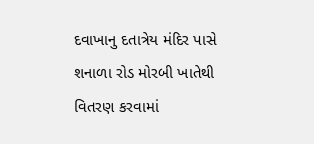દવાખાનુ દતાત્રેય મંદિર પાસે શનાળા રોડ મોરબી ખાતેથી વિતરણ કરવામાં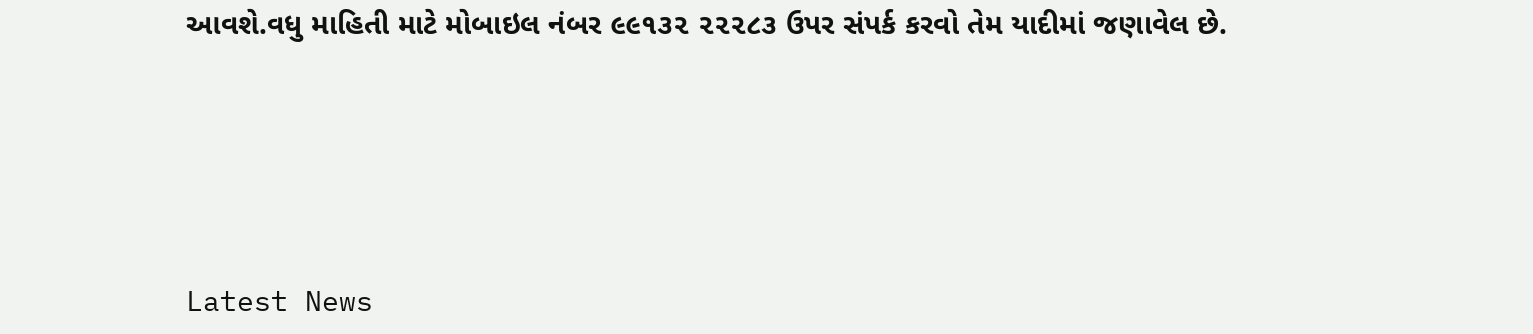આવશે.વધુ માહિતી માટે મોબાઇલ નંબર ૯૯૧૩૨ ૨૨૨૮૩ ઉપર સંપર્ક કરવો તેમ યાદીમાં જણાવેલ છે.






Latest News